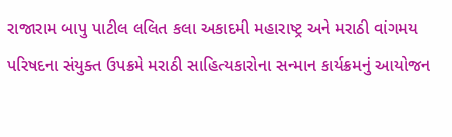રાજારામ બાપુ પાટીલ લલિત કલા અકાદમી મહારાષ્ટ્ર અને મરાઠી વાંગમય પરિષદના સંયુક્ત ઉપક્રમે મરાઠી સાહિત્યકારોના સન્માન કાર્યક્રમનું આયોજન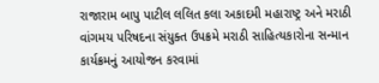રાજારામ બાપુ પાટીલ લલિત કલા અકાદમી મહારાષ્ટ્ર અને મરાઠી વાંગમય પરિષદના સંયુક્ત ઉપક્રમે મરાઠી સાહિત્યકારોના સન્માન કાર્યક્રમનું આયોજન કરવામાં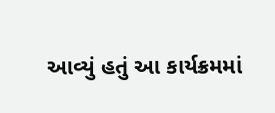આવ્યું હતું આ કાર્યક્રમમાં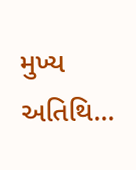મુખ્ય અતિથિ...